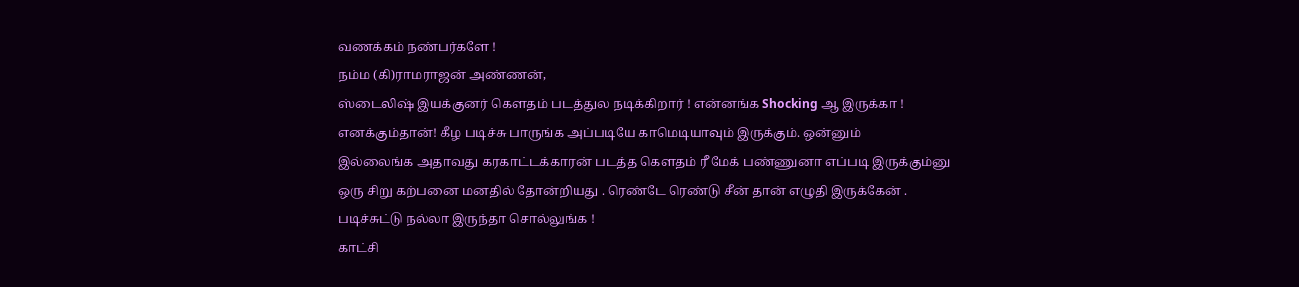வணக்கம் நண்பர்களே !
நம்ம (கி)ராமராஜன் அண்ணன்,
ஸ்டைலிஷ் இயக்குனர் கௌதம் படத்துல நடிக்கிறார் ! என்னங்க Shocking ஆ இருக்கா !
எனக்கும்தான்! கீழ படிச்சு பாருங்க அப்படியே காமெடியாவும் இருக்கும். ஒன்னும்
இல்லைங்க அதாவது கரகாட்டக்காரன் படத்த கெளதம் ரீ மேக் பண்ணுனா எப்படி இருக்கும்னு
ஒரு சிறு கற்பனை மனதில் தோன்றியது . ரெண்டே ரெண்டு சீன் தான் எழுதி இருக்கேன் .
படிச்சுட்டு நல்லா இருந்தா சொல்லுங்க !
காட்சி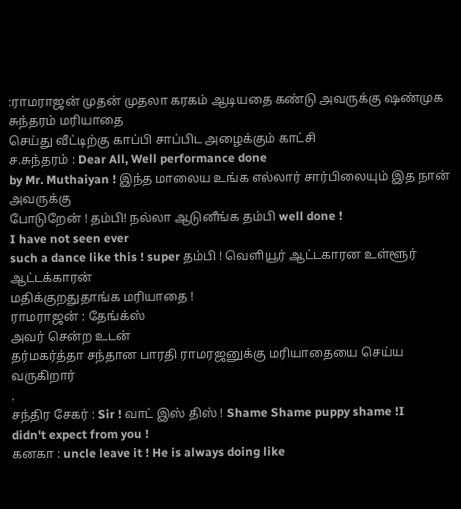:ராமராஜன் முதன் முதலா கரகம் ஆடியதை கண்டு அவருக்கு ஷண்முக சுந்தரம் மரியாதை
செய்து வீட்டிற்கு காப்பி சாப்பிட அழைக்கும் காட்சி
ச.சுந்தரம் : Dear All, Well performance done
by Mr. Muthaiyan ! இந்த மாலைய உங்க எல்லார் சார்பிலையும் இத நான் அவருக்கு
போடுறேன் ! தம்பி! நல்லா ஆடுனீங்க தம்பி well done !
I have not seen ever
such a dance like this ! super தம்பி ! வெளியூர் ஆட்டகாரன உள்ளூர் ஆட்டக்காரன்
மதிக்குறதுதாங்க மரியாதை !
ராமராஜன் : தேங்க்ஸ்
அவர் சென்ற உடன்
தர்மகர்த்தா சந்தான பாரதி ராமரஜனுக்கு மரியாதையை செய்ய வருகிறார்
.
சந்திர சேகர் : Sir ! வாட் இஸ் திஸ் ! Shame Shame puppy shame !I
didn't expect from you !
கனகா : uncle leave it ! He is always doing like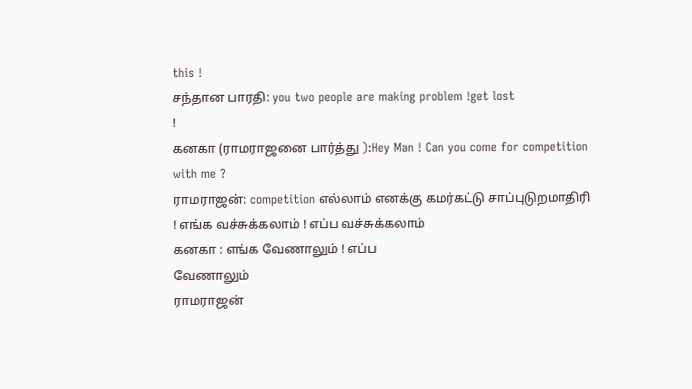this !
சந்தான பாரதி: you two people are making problem !get lost
!
கனகா (ராமராஜனை பார்த்து ):Hey Man ! Can you come for competition
with me ?
ராமராஜன்: competition எல்லாம் எனக்கு கமர்கட்டு சாப்புடுறமாதிரி
! எங்க வச்சுக்கலாம் ! எப்ப வச்சுக்கலாம்
கனகா : எங்க வேணாலும் ! எப்ப
வேணாலும்
ராமராஜன்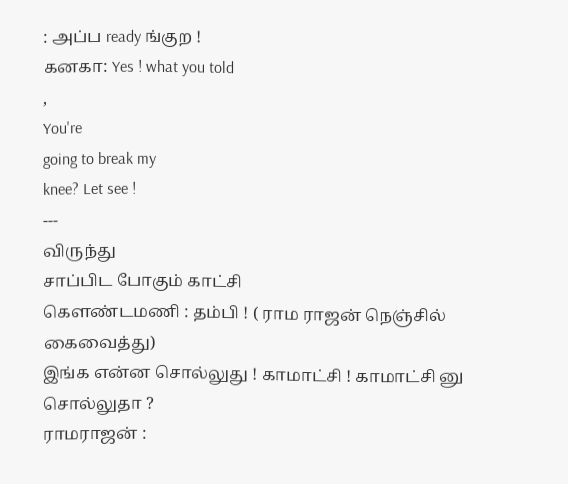: அப்ப ready ங்குற !
கனகா: Yes ! what you told
,
You're
going to break my
knee? Let see !
---
விருந்து
சாப்பிட போகும் காட்சி
கௌண்டமணி : தம்பி ! ( ராம ராஜன் நெஞ்சில் கைவைத்து)
இங்க என்ன சொல்லுது ! காமாட்சி ! காமாட்சி னு சொல்லுதா ?
ராமராஜன் :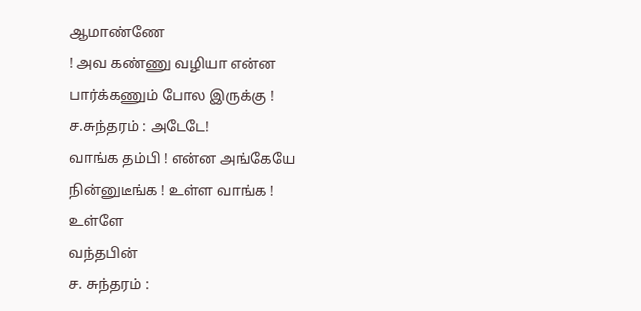ஆமாண்ணே
! அவ கண்ணு வழியா என்ன பார்க்கணும் போல இருக்கு !
ச.சுந்தரம் : அடேடே!
வாங்க தம்பி ! என்ன அங்கேயே நின்னுடீங்க ! உள்ள வாங்க !
உள்ளே
வந்தபின்
ச. சுந்தரம் :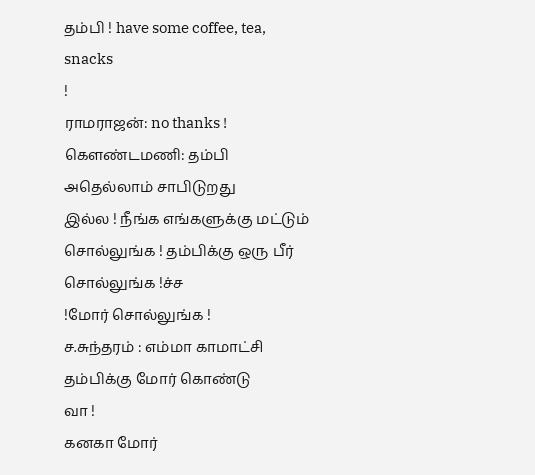தம்பி ! have some coffee, tea, snacks
!
ராமராஜன்: no thanks !
கௌண்டமணி: தம்பி அதெல்லாம் சாபிடுறது
இல்ல ! நீங்க எங்களுக்கு மட்டும் சொல்லுங்க ! தம்பிக்கு ஒரு பீர் சொல்லுங்க !ச்ச
!மோர் சொல்லுங்க !
ச.சுந்தரம் : எம்மா காமாட்சி தம்பிக்கு மோர் கொண்டு
வா !
கனகா மோர்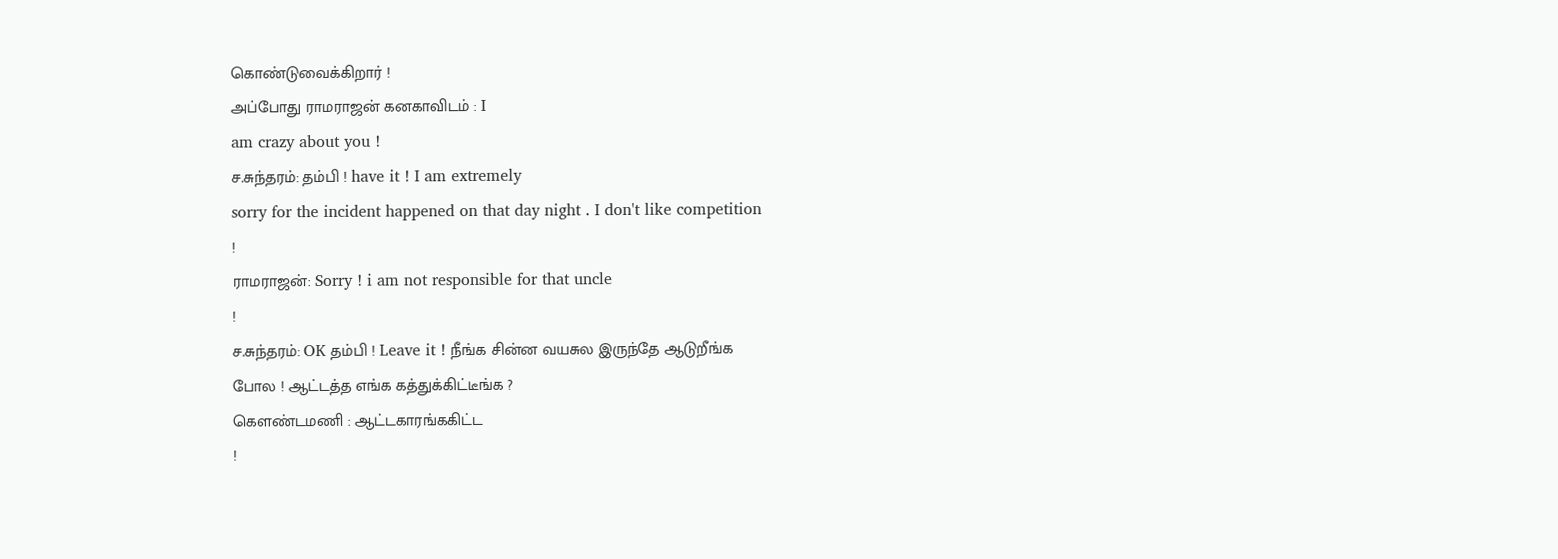கொண்டுவைக்கிறார் !
அப்போது ராமராஜன் கனகாவிடம் : I
am crazy about you !
ச.சுந்தரம்: தம்பி ! have it ! I am extremely
sorry for the incident happened on that day night . I don't like competition
!
ராமராஜன்: Sorry ! i am not responsible for that uncle
!
ச.சுந்தரம்: OK தம்பி ! Leave it ! நீங்க சின்ன வயசுல இருந்தே ஆடுறீங்க
போல ! ஆட்டத்த எங்க கத்துக்கிட்டீங்க ?
கௌண்டமணி : ஆட்டகாரங்ககிட்ட
!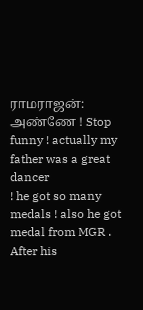ராமராஜன்: அண்ணே ! Stop funny ! actually my father was a great dancer
! he got so many medals ! also he got medal from MGR . After his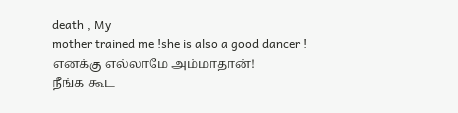death , My
mother trained me !she is also a good dancer !
எனக்கு எல்லாமே அம்மாதான்!
நீங்க கூட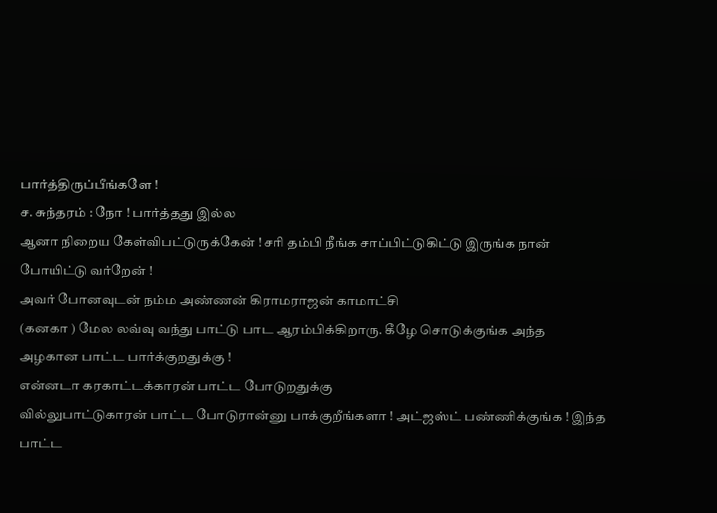பார்த்திருப்பீங்களே !
ச. சுந்தரம் : நோ ! பார்த்தது இல்ல
ஆனா நிறைய கேள்விபட்டுருக்கேன் ! சரி தம்பி நீங்க சாப்பிட்டுகிட்டு இருங்க நான்
போயிட்டு வர்றேன் !
அவர் போனவுடன் நம்ம அண்ணன் கிராமராஜன் காமாட்சி
(கனகா ) மேல லவ்வு வந்து பாட்டு பாட ஆரம்பிக்கிறாரு. கீழே சொடுக்குங்க அந்த
அழகான பாட்ட பார்க்குறதுக்கு !
என்னடா கரகாட்டக்காரன் பாட்ட போடுறதுக்கு
வில்லுபாட்டுகாரன் பாட்ட போடுரான்னு பாக்குறீங்களா ! அட்ஜஸ்ட் பண்ணிக்குங்க ! இந்த
பாட்ட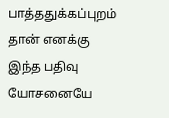பாத்ததுக்கப்புறம் தான் எனக்கு இந்த பதிவு யோசனையே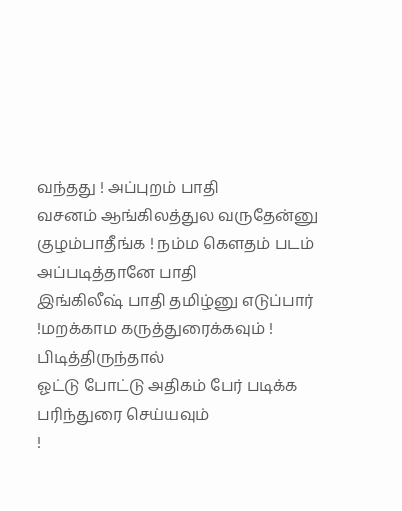வந்தது ! அப்புறம் பாதி
வசனம் ஆங்கிலத்துல வருதேன்னு குழம்பாதீங்க ! நம்ம கெளதம் படம் அப்படித்தானே பாதி
இங்கிலீஷ் பாதி தமிழ்னு எடுப்பார் !மறக்காம கருத்துரைக்கவும் ! பிடித்திருந்தால்
ஓட்டு போட்டு அதிகம் பேர் படிக்க பரிந்துரை செய்யவும்
!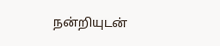நன்றியுடன்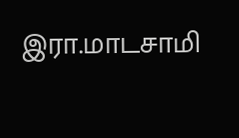இரா.மாடசாமி